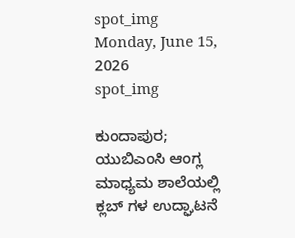spot_img
Monday, June 15, 2026
spot_img

ಕುಂದಾಪುರ; ಯುಬಿಎಂಸಿ ಆಂಗ್ಲ ಮಾಧ್ಯಮ ಶಾಲೆಯಲ್ಲಿ ಕ್ಲಬ್ ಗಳ ಉದ್ಘಾಟನೆ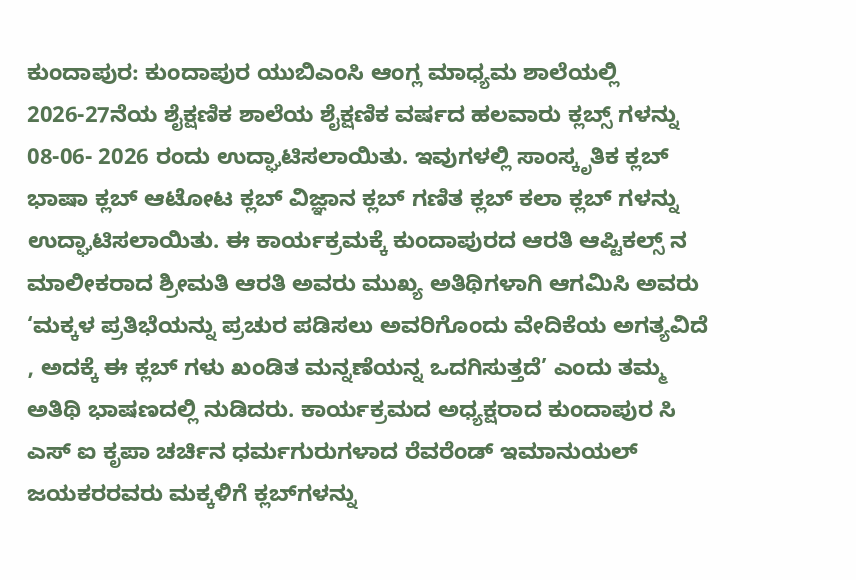ಕುಂದಾಪುರ: ಕುಂದಾಪುರ ಯುಬಿಎಂಸಿ ಆಂಗ್ಲ ಮಾಧ್ಯಮ ಶಾಲೆಯಲ್ಲಿ 2026-27ನೆಯ ಶೈಕ್ಷಣಿಕ ಶಾಲೆಯ ಶೈಕ್ಷಣಿಕ ವರ್ಷದ ಹಲವಾರು ಕ್ಲಬ್ಸ್ ಗಳನ್ನು 08-06- 2026 ರಂದು ಉದ್ಘಾಟಿಸಲಾಯಿತು. ಇವುಗಳಲ್ಲಿ ಸಾಂಸ್ಕೃತಿಕ ಕ್ಲಬ್ ಭಾಷಾ ಕ್ಲಬ್ ಆಟೋಟ ಕ್ಲಬ್ ವಿಜ್ಞಾನ ಕ್ಲಬ್ ಗಣಿತ ಕ್ಲಬ್ ಕಲಾ ಕ್ಲಬ್ ಗಳನ್ನು ಉದ್ಘಾಟಿಸಲಾಯಿತು. ಈ ಕಾರ್ಯಕ್ರಮಕ್ಕೆ ಕುಂದಾಪುರದ ಆರತಿ ಆಪ್ಟಿಕಲ್ಸ್ ನ ಮಾಲೀಕರಾದ ಶ್ರೀಮತಿ ಆರತಿ ಅವರು ಮುಖ್ಯ ಅತಿಥಿಗಳಾಗಿ ಆಗಮಿಸಿ ಅವರು ‘ಮಕ್ಕಳ ಪ್ರತಿಭೆಯನ್ನು ಪ್ರಚುರ ಪಡಿಸಲು ಅವರಿಗೊಂದು ವೇದಿಕೆಯ ಅಗತ್ಯವಿದೆ , ಅದಕ್ಕೆ ಈ ಕ್ಲಬ್ ಗಳು ಖಂಡಿತ ಮನ್ನಣೆಯನ್ನ ಒದಗಿಸುತ್ತದೆ’ ಎಂದು ತಮ್ಮ ಅತಿಥಿ ಭಾಷಣದಲ್ಲಿ ನುಡಿದರು. ಕಾರ್ಯಕ್ರಮದ ಅಧ್ಯಕ್ಷರಾದ ಕುಂದಾಪುರ ಸಿ ಎಸ್ ಐ ಕೃಪಾ ಚರ್ಚಿನ ಧರ್ಮಗುರುಗಳಾದ ರೆವರೆಂಡ್ ಇಮಾನುಯಲ್ ಜಯಕರರವರು ಮಕ್ಕಳಿಗೆ ಕ್ಲಬ್‌ಗಳನ್ನು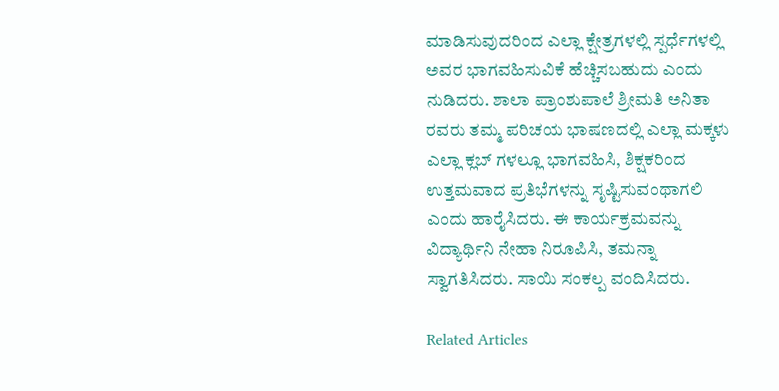ಮಾಡಿಸುವುದರಿಂದ ಎಲ್ಲಾ ಕ್ಷೇತ್ರಗಳಲ್ಲಿ ಸ್ಪರ್ಧೆಗಳಲ್ಲಿ ಅವರ ಭಾಗವಹಿಸುವಿಕೆ ಹೆಚ್ಚಿಸಬಹುದು ಎಂದು ನುಡಿದರು. ಶಾಲಾ ಪ್ರಾಂಶುಪಾಲೆ ಶ್ರೀಮತಿ ಅನಿತಾ ರವರು ತಮ್ಮ ಪರಿಚಯ ಭಾಷಣದಲ್ಲಿ ಎಲ್ಲಾ ಮಕ್ಕಳು ಎಲ್ಲಾ ಕ್ಲಬ್ ಗಳಲ್ಲೂ ಭಾಗವಹಿಸಿ, ಶಿಕ್ಷಕರಿಂದ ಉತ್ತಮವಾದ ಪ್ರತಿಭೆಗಳನ್ನು ಸೃಷ್ಟಿಸುವಂಥಾಗಲಿ ಎಂದು ಹಾರೈಸಿದರು. ಈ ಕಾರ್ಯಕ್ರಮವನ್ನು ವಿದ್ಯಾರ್ಥಿನಿ ನೇಹಾ ನಿರೂಪಿಸಿ, ತಮನ್ನಾ ಸ್ವಾಗತಿಸಿದರು. ಸಾಯಿ ಸಂಕಲ್ಪ ವಂದಿಸಿದರು.

Related Articles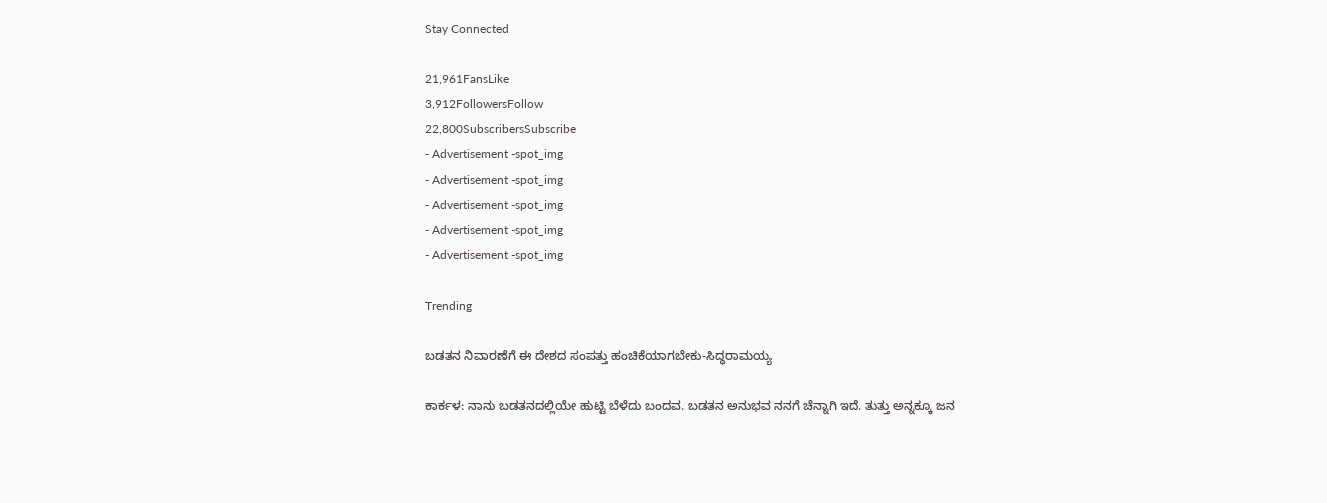Stay Connected

21,961FansLike
3,912FollowersFollow
22,800SubscribersSubscribe
- Advertisement -spot_img
- Advertisement -spot_img
- Advertisement -spot_img
- Advertisement -spot_img
- Advertisement -spot_img

Trending

ಬಡತನ ನಿವಾರಣೆಗೆ ಈ ದೇಶದ ಸಂಪತ್ತು ಹಂಚಿಕೆಯಾಗಬೇಕು-ಸಿದ್ಧರಾಮಯ್ಯ

ಕಾರ್ಕಳ: ನಾನು ಬಡತನದಲ್ಲಿಯೇ ಹುಟ್ಟಿ ಬೆಳೆದು ಬಂದವ. ಬಡತನ ಅನುಭವ ನನಗೆ ಚೆನ್ನಾಗಿ ಇದೆ. ತುತ್ತು ಅನ್ನಕ್ಕೂ ಜನ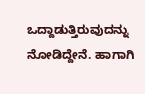ಒದ್ದಾಡುತ್ತಿರುವುದನ್ನು ನೋಡಿದ್ದೇನೆ. ಹಾಗಾಗಿ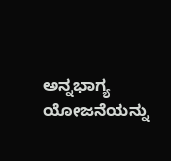ಅನ್ನಭಾಗ್ಯ ಯೋಜನೆಯನ್ನು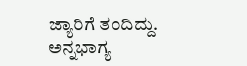ಜ್ಯಾರಿಗೆ ತಂದಿದ್ದು. ಅನ್ನಭಾಗ್ಯ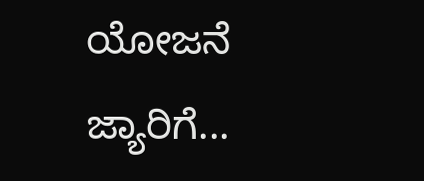ಯೋಜನೆ ಜ್ಯಾರಿಗೆ...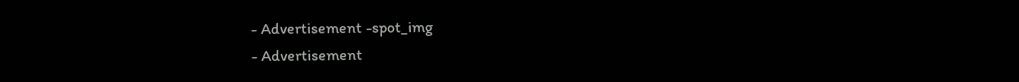- Advertisement -spot_img
- Advertisement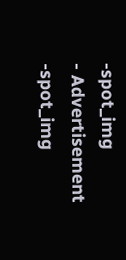-spot_img
- Advertisement -spot_img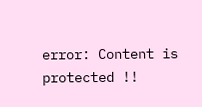error: Content is protected !!